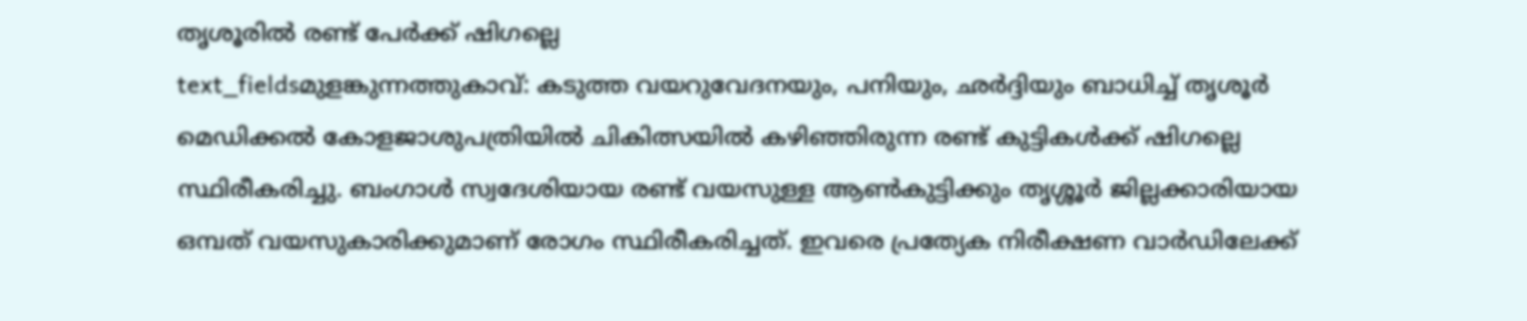തൃശൂരിൽ രണ്ട് പേർക്ക് ഷിഗല്ലെ
text_fieldsമുളങ്കുന്നത്തുകാവ്: കടുത്ത വയറുവേദനയും, പനിയും, ഛർദ്ദിയും ബാധിച്ച് തൃശൂർ മെഡിക്കൽ കോളജാശുപത്രിയിൽ ചികിത്സയിൽ കഴിഞ്ഞിരുന്ന രണ്ട് കുട്ടികൾക്ക് ഷിഗല്ലെ സ്ഥിരീകരിച്ചു. ബംഗാൾ സ്വദേശിയായ രണ്ട് വയസുള്ള ആൺകുട്ടിക്കും തൃശ്ശൂർ ജില്ലക്കാരിയായ ഒമ്പത് വയസുകാരിക്കുമാണ് രോഗം സ്ഥിരീകരിച്ചത്. ഇവരെ പ്രത്യേക നിരീക്ഷണ വാർഡിലേക്ക്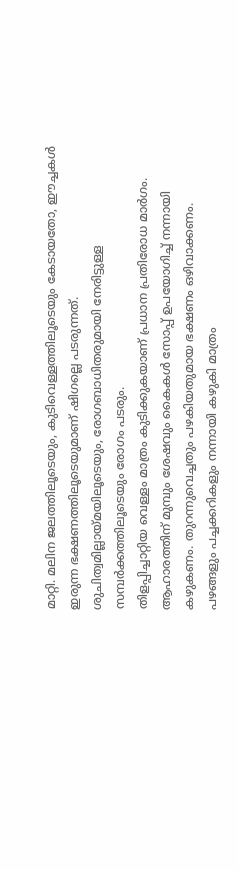മാറ്റി. മലിന ജലത്തിലൂടെയും, കുടിവെള്ളത്തിലൂടെയും കേടായതോ, ഈച്ചകൾ ഇരുന്ന ഭക്ഷണത്തിലൂടെയുമാണ് ഷിഗല്ലെ പടരുന്നത്. ശുചിത്വമില്ലായ്മയിലൂടെയും, രോഗബാധിതരുമായി നേരിട്ടുള്ള സമ്പർക്കത്തിലൂടെയും രോഗം പടരും.
തിളപ്പിച്ചാറ്റിയ വെള്ളം മാത്രം കുടിക്കുകയാണ് പ്രധാന പ്രതിരോധ മാർഗം. ആഹാരത്തിന് മുമ്പും ശേഷവും കൈകൾ സോപ്പ് ഉപയോഗിച്ച് നന്നായി കഴുകണം. തുറന്നുവെച്ചതും പഴകിയതുമായ ഭക്ഷണം ഒഴിവാക്കണം. പഴങ്ങളും പച്ചക്കറികളും നന്നായി കഴുകി മാത്രം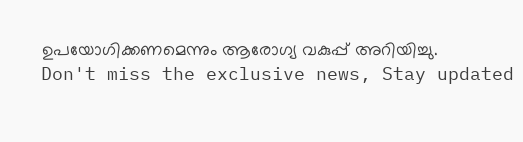ഉപയോഗിക്കണമെന്നും ആരോഗ്യ വകുപ്പ് അറിയിച്ചു.
Don't miss the exclusive news, Stay updated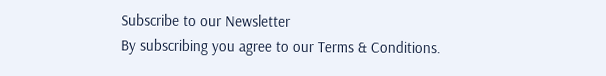Subscribe to our Newsletter
By subscribing you agree to our Terms & Conditions.